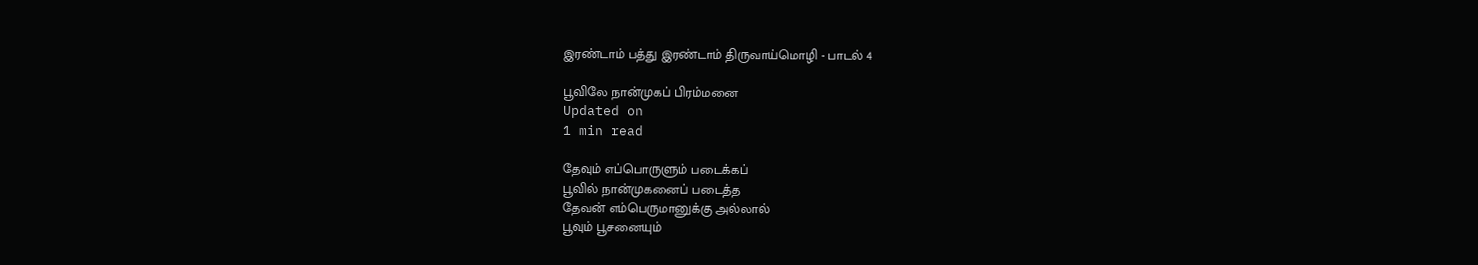இரண்டாம் பத்து இரண்டாம் திருவாய்மொழி - பாடல் 4

பூவிலே நான்முகப் பிரம்மனை
Updated on
1 min read

தேவும் எப்பொருளும் படைக்கப்
பூவில் நான்முகனைப் படைத்த
தேவன் எம்பெருமானுக்கு அல்லால்
பூவும் பூசனையும்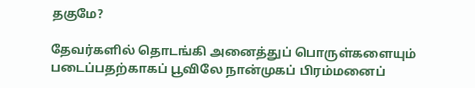தகுமே?

தேவர்களில் தொடங்கி அனைத்துப் பொருள்களையும் படைப்பதற்காகப் பூவிலே நான்முகப் பிரம்மனைப்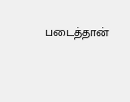படைத்தான்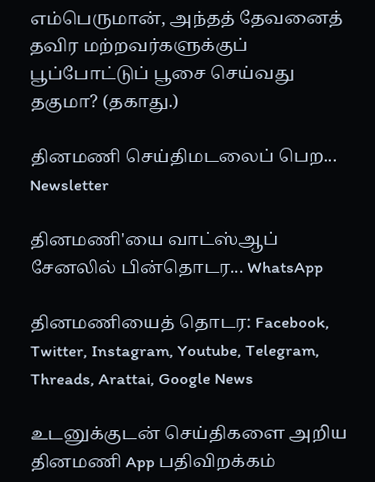எம்பெருமான், அந்தத் தேவனைத் தவிர மற்றவர்களுக்குப் பூப்போட்டுப் பூசை செய்வது தகுமா? (தகாது.)

தினமணி செய்திமடலைப் பெற... Newsletter

தினமணி'யை வாட்ஸ்ஆப் சேனலில் பின்தொடர... WhatsApp

தினமணியைத் தொடர: Facebook, Twitter, Instagram, Youtube, Telegram, Threads, Arattai, Google News

உடனுக்குடன் செய்திகளை அறிய தினமணி App பதிவிறக்கம்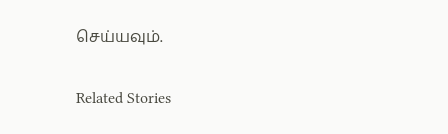செய்யவும்.

Related Stories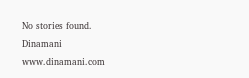No stories found.
Dinamani
www.dinamani.com